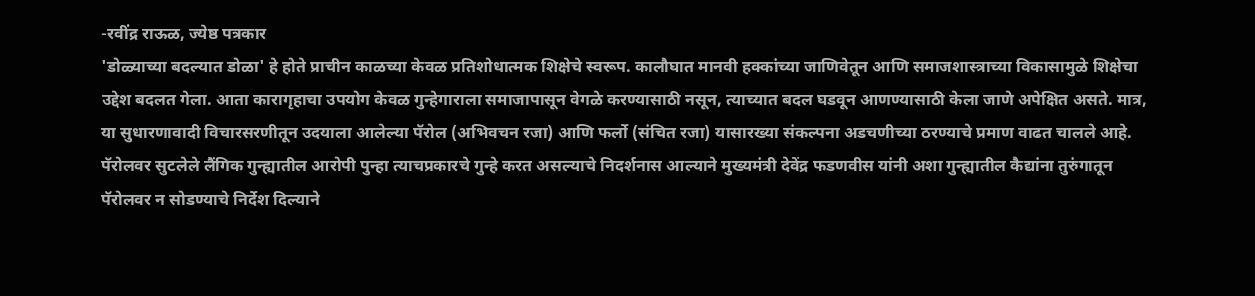-रवींद्र राऊळ, ज्येष्ठ पत्रकार
'डोळ्याच्या बदल्यात डोळा' हे होते प्राचीन काळच्या केवळ प्रतिशोधात्मक शिक्षेचे स्वरूप. कालौघात मानवी हक्कांच्या जाणिवेतून आणि समाजशास्त्राच्या विकासामुळे शिक्षेचा उद्देश बदलत गेला. आता कारागृहाचा उपयोग केवळ गुन्हेगाराला समाजापासून वेगळे करण्यासाठी नसून, त्याच्यात बदल घडवून आणण्यासाठी केला जाणे अपेक्षित असते. मात्र, या सुधारणावादी विचारसरणीतून उदयाला आलेल्या पॅरोल (अभिवचन रजा) आणि फर्लो (संचित रजा) यासारख्या संकल्पना अडचणीच्या ठरण्याचे प्रमाण वाढत चालले आहे.
पॅरोलवर सुटलेले लैंगिक गुन्ह्यातील आरोपी पुन्हा त्याचप्रकारचे गुन्हे करत असल्याचे निदर्शनास आल्याने मुख्यमंत्री देवेंद्र फडणवीस यांनी अशा गुन्ह्यातील कैद्यांना तुरुंगातून पॅरोलवर न सोडण्याचे निर्देश दिल्याने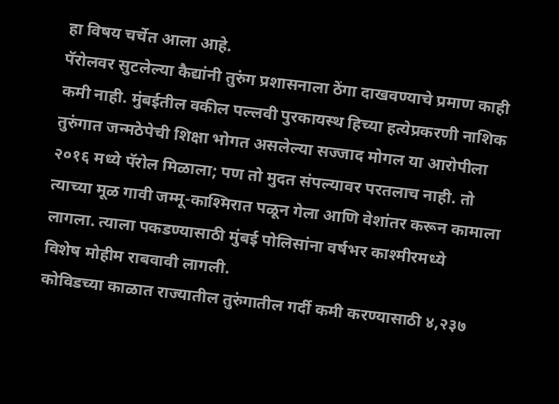हा विषय चर्चेत आला आहे.
पॅरोलवर सुटलेल्या कैद्यांनी तुरुंग प्रशासनाला ठेंगा दाखवण्याचे प्रमाण काही कमी नाही. मुंबईतील वकील पल्लवी पुरकायस्थ हिच्या हत्येप्रकरणी नाशिक तुरुंगात जन्मठेपेची शिक्षा भोगत असलेल्या सज्जाद मोगल या आरोपीला २०१६ मध्ये पॅरोल मिळाला; पण तो मुदत संपल्यावर परतलाच नाही. तो त्याच्या मूळ गावी जम्मू-काश्मिरात पळून गेला आणि वेशांतर करून कामाला लागला. त्याला पकडण्यासाठी मुंबई पोलिसांना वर्षभर काश्मीरमध्ये
विशेष मोहीम राबवावी लागली.
कोविडच्या काळात राज्यातील तुरुंगातील गर्दी कमी करण्यासाठी ४,२३७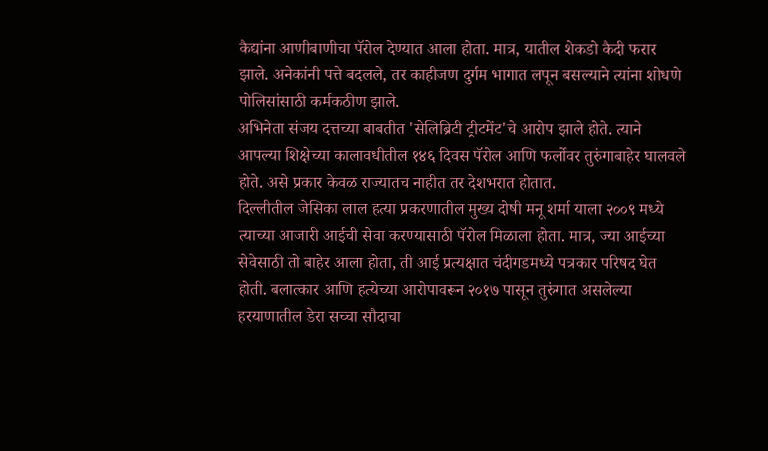कैद्यांना आणीबाणीचा पॅरोल देण्यात आला होता. मात्र, यातील शेकडो कैदी फरार झाले. अनेकांनी पत्ते बदलले, तर काहीजण दुर्गम भागात लपून बसल्याने त्यांना शोधणे पोलिसांसाठी कर्मकठीण झाले.
अभिनेता संजय दत्तच्या बाबतीत 'सेलिब्रिटी ट्रीटमेंट'चे आरोप झाले होते. त्याने आपल्या शिक्षेच्या कालावधीतील १४६ दिवस पॅरोल आणि फर्लोवर तुरुंगाबाहेर घालवले होते. असे प्रकार केवळ राज्यातच नाहीत तर देशभरात होतात.
दिल्लीतील जेसिका लाल हत्या प्रकरणातील मुख्य दोषी मनू शर्मा याला २००९ मध्ये त्याच्या आजारी आईची सेवा करण्यासाठी पॅरोल मिळाला होता. मात्र, ज्या आईच्या सेवेसाठी तो बाहेर आला होता, ती आई प्रत्यक्षात चंदीगडमध्ये पत्रकार परिषद घेत होती. बलात्कार आणि हत्येच्या आरोपावरून २०१७ पासून तुरुंगात असलेल्या हरयाणातील डेरा सच्चा सौदाचा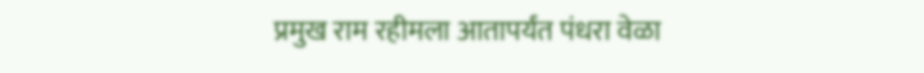प्रमुख राम रहीमला आतापर्यंत पंधरा वेळा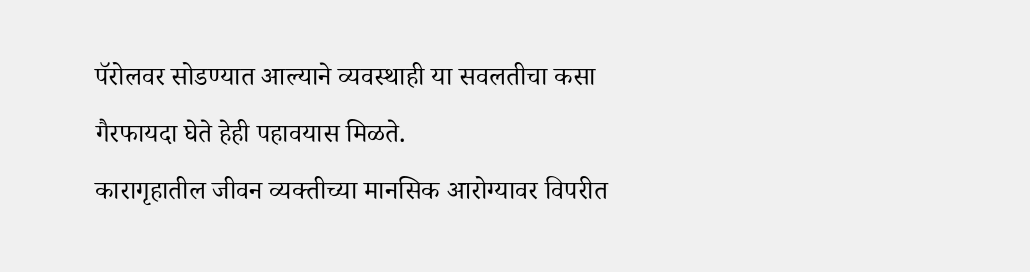पॅरोलवर सोडण्यात आल्याने व्यवस्थाही या सवलतीचा कसा गैरफायदा घेते हेही पहावयास मिळते.
कारागृहातील जीवन व्यक्तीच्या मानसिक आरोग्यावर विपरीत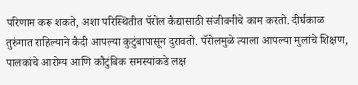परिणाम करू शकते, अशा परिस्थितीत पॅरोल कैद्यासाठी संजीवनीचे काम करतो. दीर्घकाळ तुरुंगात राहिल्याने कैदी आपल्या कुटुंबापासून दुरावतो. पॅरोलमुळे त्याला आपल्या मुलांचे शिक्षण, पालकांचे आरोग्य आणि कौटुंबिक समस्यांकडे लक्ष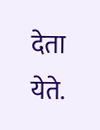देता येते.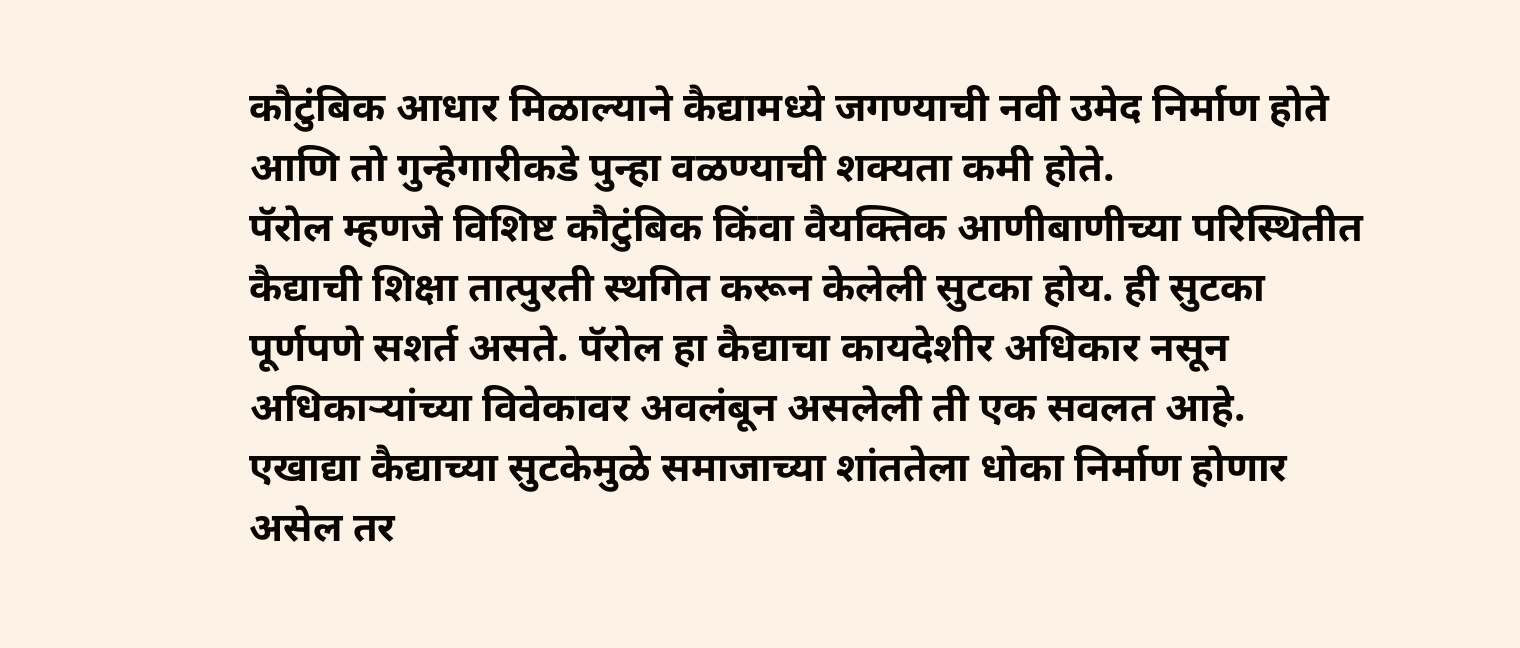कौटुंबिक आधार मिळाल्याने कैद्यामध्ये जगण्याची नवी उमेद निर्माण होते आणि तो गुन्हेगारीकडे पुन्हा वळण्याची शक्यता कमी होते.
पॅरोल म्हणजे विशिष्ट कौटुंबिक किंवा वैयक्तिक आणीबाणीच्या परिस्थितीत कैद्याची शिक्षा तात्पुरती स्थगित करून केलेली सुटका होय. ही सुटका पूर्णपणे सशर्त असते. पॅरोल हा कैद्याचा कायदेशीर अधिकार नसून अधिकाऱ्यांच्या विवेकावर अवलंबून असलेली ती एक सवलत आहे.
एखाद्या कैद्याच्या सुटकेमुळे समाजाच्या शांततेला धोका निर्माण होणार असेल तर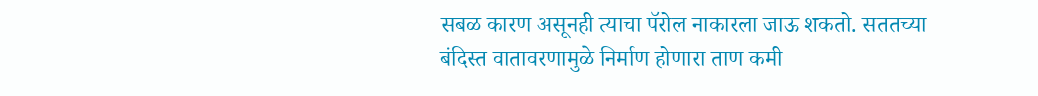सबळ कारण असूनही त्याचा पॅरोल नाकारला जाऊ शकतो. सततच्या बंदिस्त वातावरणामुळे निर्माण होणारा ताण कमी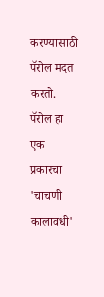करण्यासाठी पॅरोल मदत करतो. पॅरोल हा एक प्रकारचा 'चाचणी कालावधी'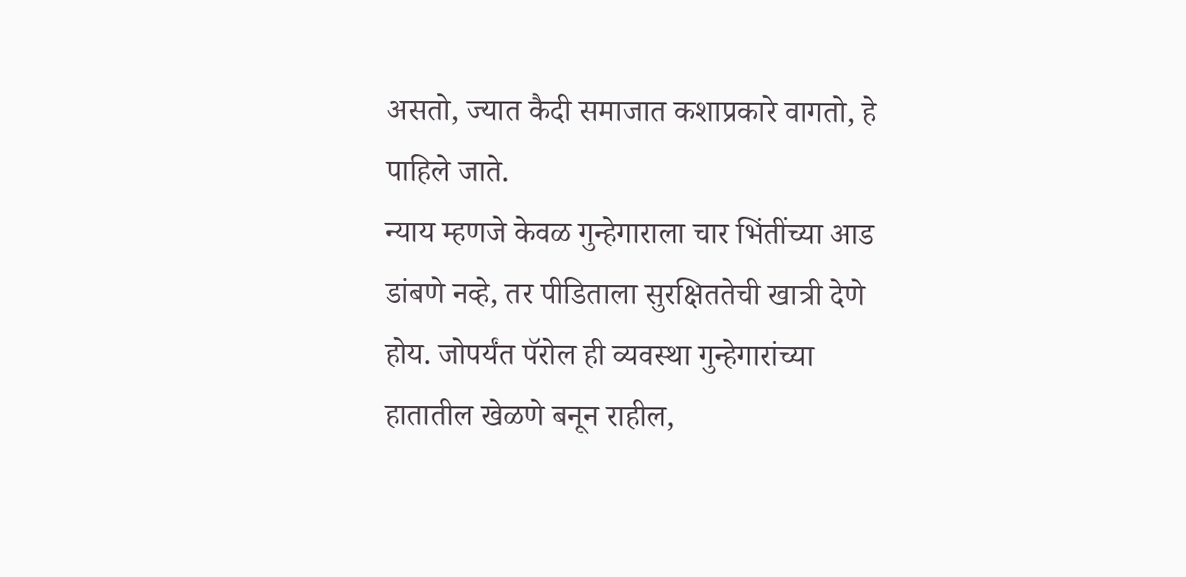असतो, ज्यात कैदी समाजात कशाप्रकारे वागतो, हे पाहिले जाते.
न्याय म्हणजे केवळ गुन्हेगाराला चार भिंतींच्या आड डांबणे नव्हे, तर पीडिताला सुरक्षिततेची खात्री देणे होय. जोपर्यंत पॅरोल ही व्यवस्था गुन्हेगारांच्या हातातील खेळणे बनून राहील,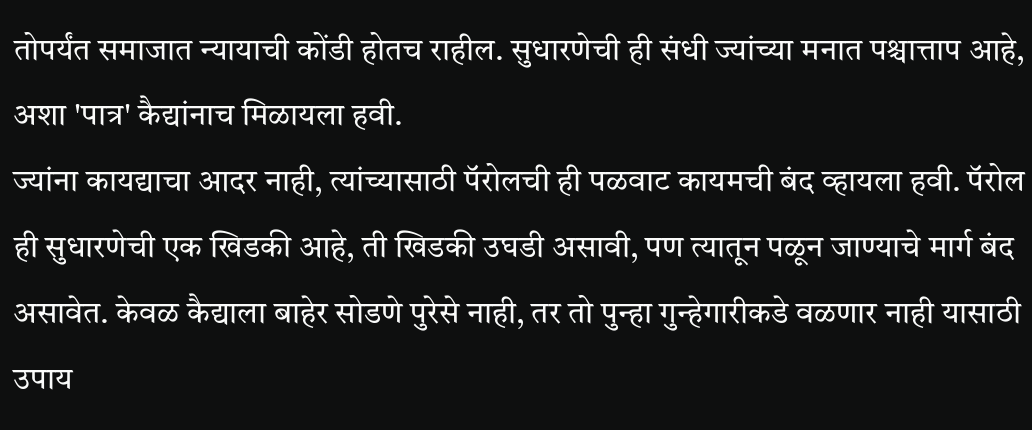तोपर्यंत समाजात न्यायाची कोंडी होतच राहील. सुधारणेची ही संधी ज्यांच्या मनात पश्चात्ताप आहे, अशा 'पात्र' कैद्यांनाच मिळायला हवी.
ज्यांना कायद्याचा आदर नाही, त्यांच्यासाठी पॅरोलची ही पळवाट कायमची बंद व्हायला हवी. पॅरोल ही सुधारणेची एक खिडकी आहे, ती खिडकी उघडी असावी, पण त्यातून पळून जाण्याचे मार्ग बंद असावेत. केवळ कैद्याला बाहेर सोडणे पुरेसे नाही, तर तो पुन्हा गुन्हेगारीकडे वळणार नाही यासाठी उपाय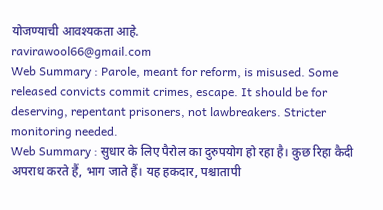योजण्याची आवश्यकता आहे.
ravirawool66@gmail.com
Web Summary : Parole, meant for reform, is misused. Some released convicts commit crimes, escape. It should be for deserving, repentant prisoners, not lawbreakers. Stricter monitoring needed.
Web Summary : सुधार के लिए पैरोल का दुरुपयोग हो रहा है। कुछ रिहा कैदी अपराध करते हैं, भाग जाते हैं। यह हकदार, पश्चातापी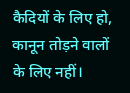कैदियों के लिए हो, कानून तोड़ने वालों के लिए नहीं।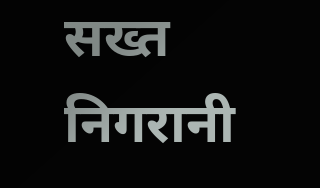सख्त निगरानी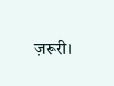ज़रूरी।